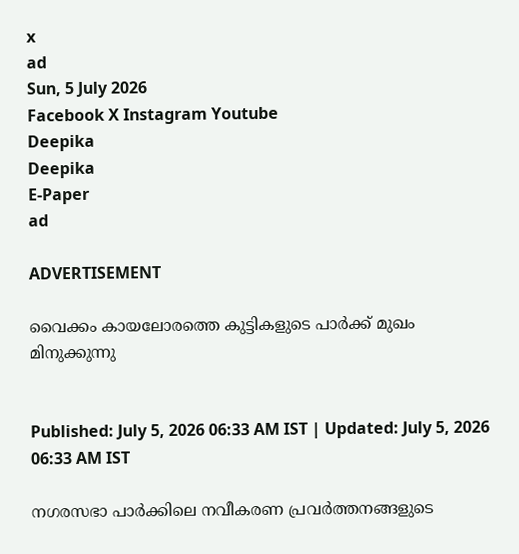x
ad
Sun, 5 July 2026
Facebook X Instagram Youtube
Deepika
Deepika
E-Paper
ad

ADVERTISEMENT

വൈക്കം കായലോരത്തെ കുട്ടികളുടെ പാർക്ക് മുഖം മിനുക്കുന്നു


Published: July 5, 2026 06:33 AM IST | Updated: July 5, 2026 06:33 AM IST

നഗരസഭാ പാർക്കിലെ നവീകരണ പ്രവർത്തനങ്ങളുടെ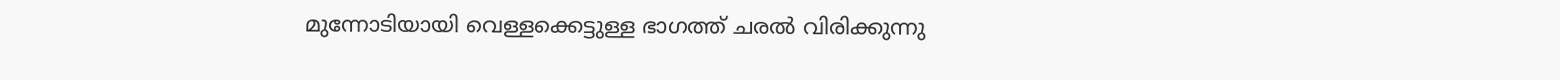മുന്നോടിയായി വെള്ളക്കെട്ടുള്ള ഭാഗത്ത് ചരൽ വിരിക്കുന്നു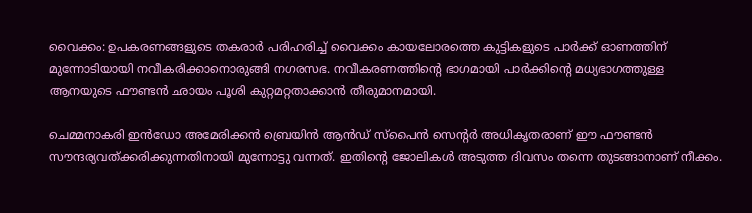വൈക്കം: ഉപകരണങ്ങളുടെ തകരാർ പരിഹരിച്ച് വൈക്കം കായലോരത്തെ കുട്ടികളുടെ പാർക്ക് ഓണത്തിന് മുന്നോടിയായി നവീകരിക്കാനൊരുങ്ങി നഗരസഭ. നവീകരണത്തിന്‍റെ ഭാഗമായി പാർക്കിന്‍റെ മധ്യഭാഗത്തുള്ള ആനയുടെ ഫൗണ്ടൻ ഛായം പൂശി കുറ്റമറ്റതാക്കാൻ തീരുമാനമായി.

ചെമ്മനാകരി ഇൻഡോ അമേരിക്കൻ ബ്രെയിൻ ആൻഡ് സ്പൈൻ സെന്‍റർ അധികൃതരാണ് ഈ ഫൗണ്ടൻ സൗന്ദര്യവത്ക്കരിക്കുന്നതിനായി മുന്നോട്ടു വന്നത്. ഇതിന്‍റെ ജോലികൾ അടുത്ത ദിവസം തന്നെ തുടങ്ങാനാണ് നീക്കം.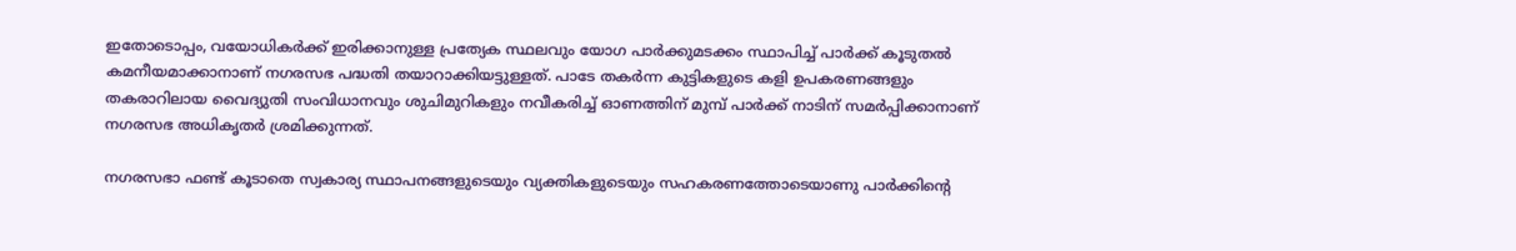ഇതോടൊപ്പം, വയോധികർക്ക് ഇരിക്കാനുള്ള പ്രത്യേക സ്ഥലവും യോഗ പാർക്കുമടക്കം സ്ഥാപിച്ച് പാർക്ക് കൂടുതൽ കമനീയമാക്കാനാണ് നഗരസഭ പദ്ധതി തയാറാക്കിയട്ടുള്ളത്. പാടേ തകർന്ന കുട്ടികളുടെ കളി ഉപകരണങ്ങളും തകരാറിലായ വൈദ്യുതി സംവിധാനവും ശുചിമുറികളും നവീകരിച്ച് ഓണത്തിന് മുമ്പ് പാർക്ക് നാടിന് സമർപ്പിക്കാനാണ് നഗരസഭ അധികൃതർ ശ്രമിക്കുന്നത്.

നഗരസഭാ ഫണ്ട് കൂടാതെ സ്വകാര്യ സ്ഥാപനങ്ങളുടെയും വ്യക്തികളുടെയും സഹകരണത്തോടെയാണു പാർക്കിന്‍റെ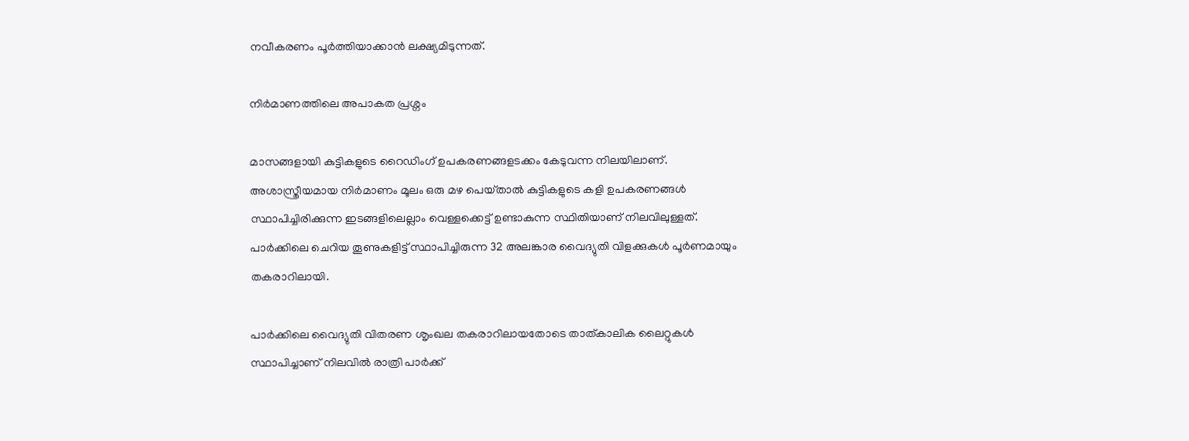നവീകരണം പൂർത്തിയാക്കാൻ ലക്ഷ്യമിടുന്നത്.

നിർമാണത്തിലെ അപാകത പ്രശ്നം

മാസങ്ങളായി കുട്ടികളുടെ റൈഡിംഗ് ഉപകരണങ്ങളടക്കം കേടുവന്ന നിലയിലാണ്. അശാസ്ത്രീയമായ നിർമാണം മൂലം ഒരു മഴ പെയ്‌താൽ കുട്ടികളുടെ കളി ഉപകരണങ്ങൾ സ്ഥാപിച്ചിരിക്കുന്ന ഇടങ്ങളിലെല്ലാം വെള്ളക്കെട്ട് ഉണ്ടാകുന്ന സ്ഥിതിയാണ് നിലവിലുള്ളത്. പാർക്കിലെ ചെറിയ തൂണുകളിട്ട് സ്ഥാപിച്ചിരുന്ന 32 അലങ്കാര വൈദ്യുതി വിളക്കുകൾ പൂർണമായും തകരാറിലായി.

പാർക്കിലെ വൈദ്യുതി വിതരണ ശൃംഖല തകരാറിലായതോടെ താത്കാലിക ലൈറ്റുകൾ സ്ഥാപിച്ചാണ് നിലവിൽ രാത്രി പാർക്ക്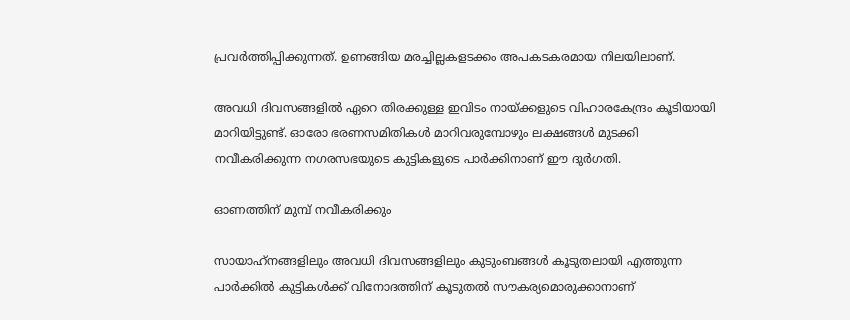പ്രവർത്തിപ്പിക്കുന്നത്. ഉണങ്ങിയ മരച്ചില്ലകളടക്കം അപകടകരമായ നിലയിലാണ്.

അവധി ദിവസങ്ങളിൽ ഏറെ തിരക്കുള്ള ഇവിടം നായ്ക്കളുടെ വിഹാരകേന്ദ്രം കൂടിയായി മാറിയിട്ടുണ്ട്. ഓരോ ഭരണസമിതികൾ മാറിവരുമ്പോഴും ലക്ഷങ്ങൾ മുടക്കി നവീകരിക്കുന്ന നഗരസഭയുടെ കുട്ടികളുടെ പാർക്കിനാണ് ഈ ദുർഗതി.

ഓണത്തിന് മുമ്പ് നവീകരിക്കും

സായാഹ്‌നങ്ങളിലും അവധി ദിവസങ്ങളിലും കുടുംബങ്ങൾ കൂടുതലായി എത്തുന്ന പാർക്കിൽ കുട്ടികൾക്ക് വിനോദത്തിന് കൂടുതൽ സൗകര്യമൊരുക്കാനാണ്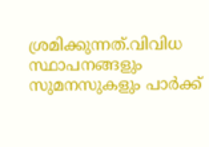ശ്രമിക്കുന്നത്.വിവിധ സ്ഥാപനങ്ങളും സുമനസുകളും പാർക്ക്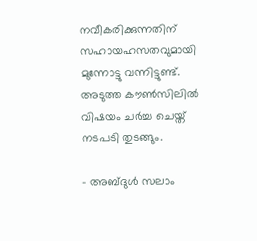നവീകരിക്കുന്നതിന് സഹായഹസതവുമായി മുന്നോട്ടു വന്നിട്ടുണ്ട്. അടുത്ത കൗൺസിലിൽ വിഷയം ചർച്ച ചെയ്ത് നടപടി തുടങ്ങും.

- അബ്ദുൾ സലാം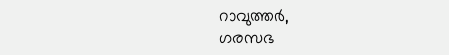റാവുത്തർ,
ഗരസഭ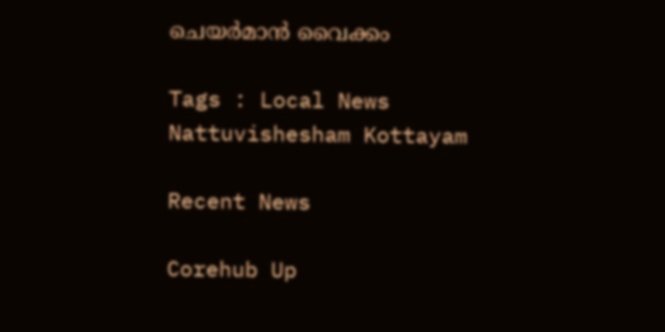ചെയർമാൻ വൈക്കം

Tags : Local News Nattuvishesham Kottayam

Recent News

Corehub Up